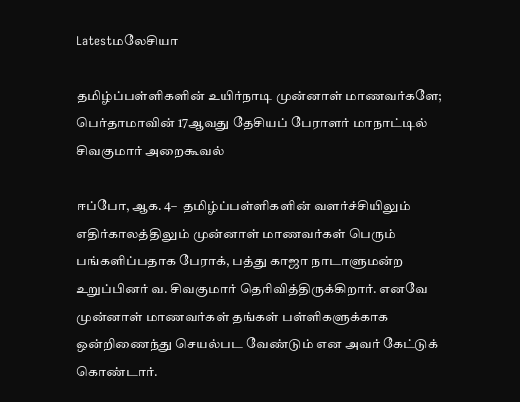Latestமலேசியா

தமிழ்ப்பள்ளிகளின் உயிர்நாடி முன்னாள் மாணவர்களே; பெர்தாமாவின் 17ஆவது தேசியப் பேராளர் மாநாட்டில் சிவகுமார் அறைகூவல்

ஈப்போ, ஆக. 4–  தமிழ்ப்பள்ளிகளின் வளர்ச்சியிலும் எதிர்காலத்திலும் முன்னாள் மாணவர்கள் பெரும் பங்களிப்பதாக பேராக், பத்து காஜா நாடாளுமன்ற உறுப்பினர் வ. சிவகுமார் தெரிவித்திருக்கிறார். எனவே முன்னாள் மாணவர்கள் தங்கள் பள்ளிகளுக்காக ஒன்றிணைந்து செயல்பட வேண்டும் என அவர் கேட்டுக் கொண்டார்.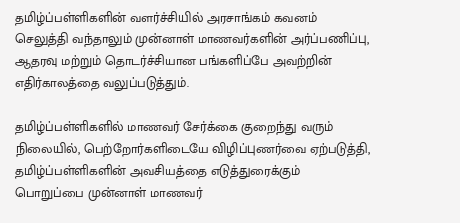தமிழ்ப்பள்ளிகளின் வளர்ச்சியில் அரசாங்கம் கவனம் செலுத்தி வந்தாலும் முன்னாள் மாணவர்களின் அர்ப்பணிப்பு, ஆதரவு மற்றும் தொடர்ச்சியான பங்களிப்பே அவற்றின் எதிர்காலத்தை வலுப்படுத்தும்.

தமிழ்ப்பள்ளிகளில் மாணவர் சேர்க்கை குறைந்து வரும் நிலையில், பெற்றோர்களிடையே விழிப்புணர்வை ஏற்படுத்தி, தமிழ்ப்பள்ளிகளின் அவசியத்தை எடுத்துரைக்கும் பொறுப்பை முன்னாள் மாணவர்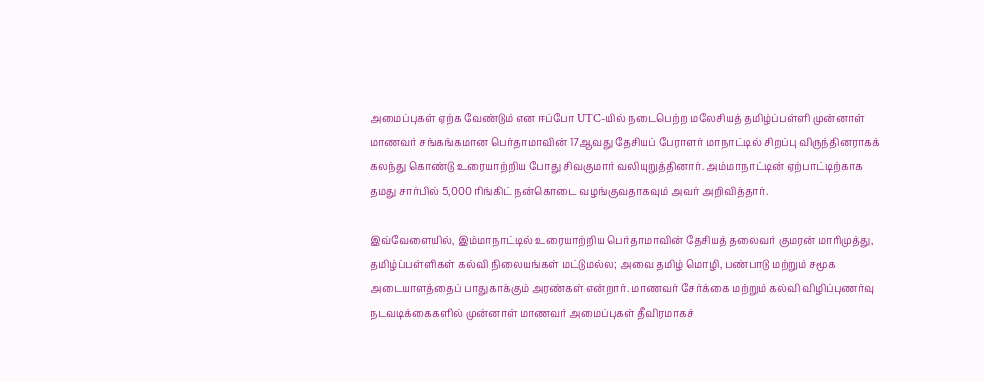அமைப்புகள் ஏற்க வேண்டும் என ஈப்போ UTC-யில் நடைபெற்ற மலேசியத் தமிழ்ப்பள்ளி முன்னாள் மாணவர் சங்கங்கமான பெர்தாமாவின் 17ஆவது தேசியப் பேராளர் மாநாட்டில் சிறப்பு விருந்தினராகக் கலந்து கொண்டு உரையாற்றிய போது சிவகுமார் வலியுறுத்தினார். அம்மாநாட்டின் ஏற்பாட்டிற்காக தமது சார்பில் 5,000 ரிங்கிட் நன்கொடை வழங்குவதாகவும் அவர் அறிவித்தார்.

இவ்வேளையில், இம்மாநாட்டில் உரையாற்றிய பெர்தாமாவின் தேசியத் தலைவர் குமரன் மாரிமுத்து, தமிழ்ப்பள்ளிகள் கல்வி நிலையங்கள் மட்டுமல்ல; அவை தமிழ் மொழி, பண்பாடு மற்றும் சமூக அடையாளத்தைப் பாதுகாக்கும் அரண்கள் என்றார். மாணவர் சேர்க்கை மற்றும் கல்வி விழிப்புணர்வு நடவடிக்கைகளில் முன்னாள் மாணவர் அமைப்புகள் தீவிரமாகச்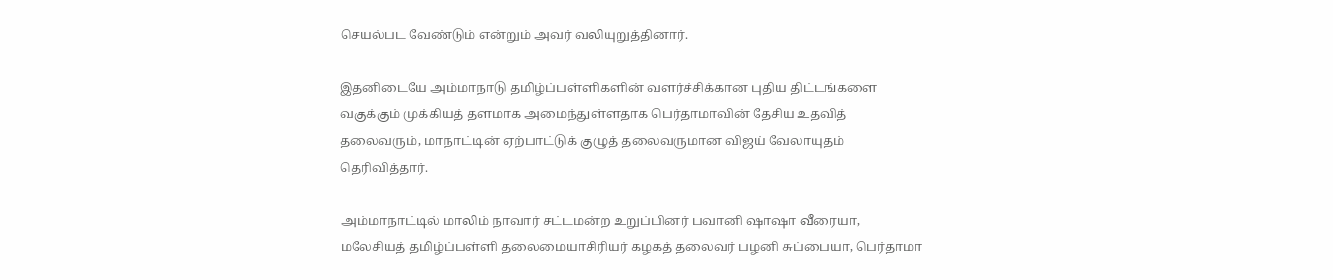செயல்பட வேண்டும் என்றும் அவர் வலியுறுத்தினார்.

இதனிடையே அம்மாநாடு தமிழ்ப்பள்ளிகளின் வளர்ச்சிக்கான புதிய திட்டங்களை வகுக்கும் முக்கியத் தளமாக அமைந்துள்ளதாக பெர்தாமாவின் தேசிய உதவித் தலைவரும், மாநாட்டின் ஏற்பாட்டுக் குழுத் தலைவருமான விஜய் வேலாயுதம் தெரிவித்தார்.

அம்மாநாட்டில் மாலிம் நாவார் சட்டமன்ற உறுப்பினர் பவானி ஷாஷா வீரையா, மலேசியத் தமிழ்ப்பள்ளி தலைமையாசிரியர் கழகத் தலைவர் பழனி சுப்பையா, பெர்தாமா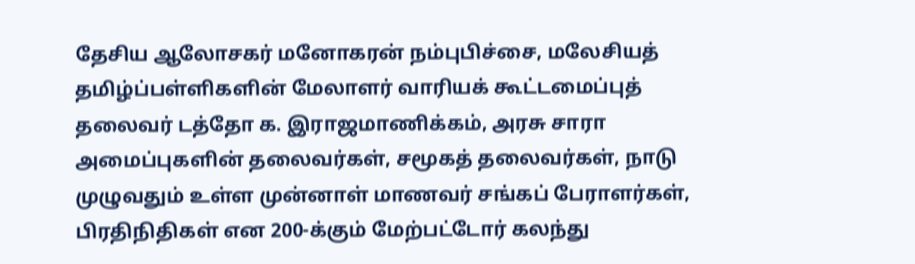தேசிய ஆலோசகர் மனோகரன் நம்புபிச்சை, மலேசியத் தமிழ்ப்பள்ளிகளின் மேலாளர் வாரியக் கூட்டமைப்புத் தலைவர் டத்தோ க. இராஜமாணிக்கம், அரசு சாரா அமைப்புகளின் தலைவர்கள், சமூகத் தலைவர்கள், நாடு முழுவதும் உள்ள முன்னாள் மாணவர் சங்கப் பேராளர்கள், பிரதிநிதிகள் என 200-க்கும் மேற்பட்டோர் கலந்து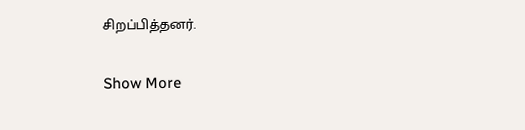சிறப்பித்தனர்.

Show More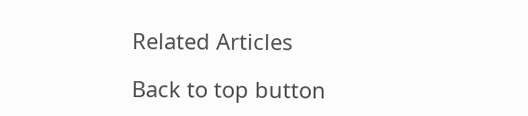Related Articles

Back to top button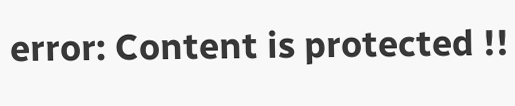error: Content is protected !!